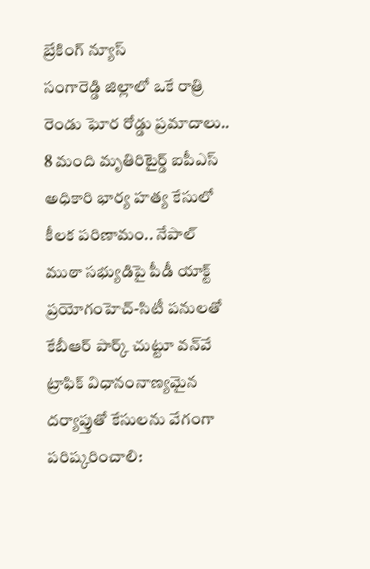బ్రేకింగ్ న్యూస్
సంగారెడ్డి జిల్లాలో ఒకే రాత్రి రెండు ఘోర రోడ్డు ప్రమాదాలు.. 8 మంది మృతిరిటైర్డ్‌ ఐపీఎస్‌ అధికారి భార్య హత్య కేసులో కీలక పరిణామం.. నేపాల్‌ ముఠా సభ్యుడిపై పీడీ యాక్ట్‌ ప్రయోగంహెచ్-సిటీ పనులతో కేబీఆర్ పార్క్ చుట్టూ వన్‌వే ట్రాఫిక్ విధానంనాణ్యమైన దర్యాప్తుతో కేసులను వేగంగా పరిష్కరించాలి: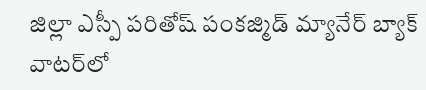జిల్లా ఎస్పీ పరితోష్ పంకజ్మిడ్ మ్యానేర్ బ్యాక్ వాటర్‌లో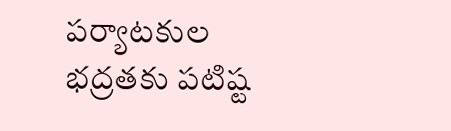పర్యాటకుల భద్రతకు పటిష్ట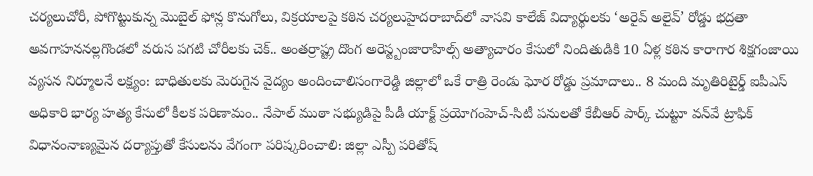చర్యలుచోరీ, పోగొట్టుకున్న మొబైల్ ఫోన్ల కొనుగోలు, విక్రయాలపై కఠిన చర్యలుహైదరాబాద్‌లో వాసవి కాలేజ్‌ విద్యార్థులకు ‘అరైవ్ అలైవ్’ రోడ్డు భద్రతా అవగాహననల్లగొండలో వరుస పగటి చోరీలకు చెక్.. అంతర్రాష్ట్ర దొంగ అరెస్ట్బంజారాహిల్స్‌ అత్యాచారం కేసులో నిందితుడికి 10 ఏళ్ల కఠిన కారాగార శిక్షగంజాయి వ్యసన నిర్మూలనే లక్ష్యం: బాధితులకు మెరుగైన వైద్యం అందించాలిసంగారెడ్డి జిల్లాలో ఒకే రాత్రి రెండు ఘోర రోడ్డు ప్రమాదాలు.. 8 మంది మృతిరిటైర్డ్‌ ఐపీఎస్‌ అధికారి భార్య హత్య కేసులో కీలక పరిణామం.. నేపాల్‌ ముఠా సభ్యుడిపై పీడీ యాక్ట్‌ ప్రయోగంహెచ్-సిటీ పనులతో కేబీఆర్ పార్క్ చుట్టూ వన్‌వే ట్రాఫిక్ విధానంనాణ్యమైన దర్యాప్తుతో కేసులను వేగంగా పరిష్కరించాలి: జిల్లా ఎస్పీ పరితోష్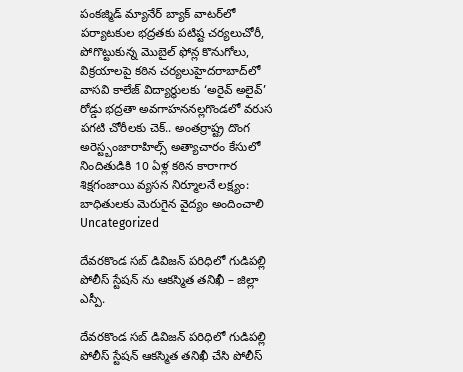పంకజ్మిడ్ మ్యానేర్ బ్యాక్ వాటర్‌లో పర్యాటకుల భద్రతకు పటిష్ట చర్యలుచోరీ, పోగొట్టుకున్న మొబైల్ ఫోన్ల కొనుగోలు, విక్రయాలపై కఠిన చర్యలుహైదరాబాద్‌లో వాసవి కాలేజ్‌ విద్యార్థులకు ‘అరైవ్ అలైవ్’ రోడ్డు భద్రతా అవగాహననల్లగొండలో వరుస పగటి చోరీలకు చెక్.. అంతర్రాష్ట్ర దొంగ అరెస్ట్బంజారాహిల్స్‌ అత్యాచారం కేసులో నిందితుడికి 10 ఏళ్ల కఠిన కారాగార శిక్షగంజాయి వ్యసన నిర్మూలనే లక్ష్యం: బాధితులకు మెరుగైన వైద్యం అందించాలి
Uncategorized

దేవరకొండ సబ్ డివిజన్ పరిధిలో గుడిపల్లి పోలీస్ స్టేషన్ ను ఆకస్మిత తనిఖీ – జిల్లా ఎస్పీ.

దేవరకొండ సబ్ డివిజన్ పరిధిలో గుడిపల్లి పోలీస్ స్టేషన్ ఆకస్మిత తనిఖీ చేసి పోలీస్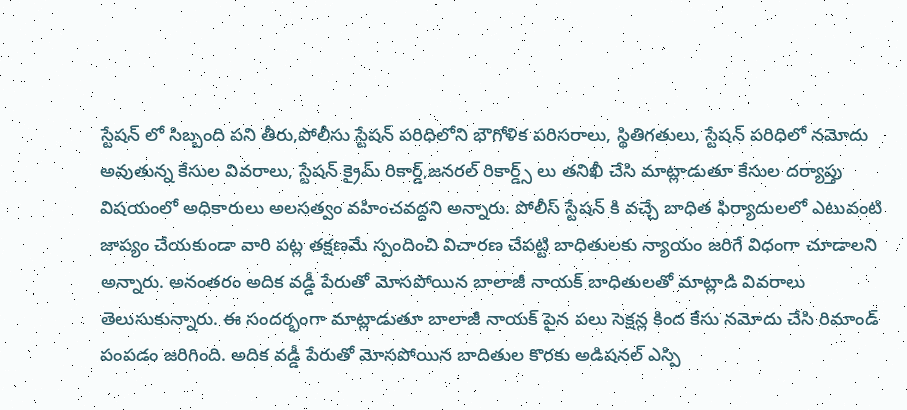స్టేషన్ లో సిబ్బంది పని తీరు,పోలీసు స్టేషన్ పరిధిలోని భౌగోళిక పరిసరాలు, స్థితిగతులు, స్టేషన్ పరిధిలో నమోదు అవుతున్న కేసుల వివరాలు, స్టేషన్ క్రైమ్ రికార్డ్,జనరల్ రికార్డ్స్ లు తనిఖీ చేసి మాట్లాడుతూ కేసుల దర్యాప్తు విషయంలో అధికారులు అలసత్వం వహించవద్దని అన్నారు. పోలీస్ స్టేషన్ కి వచ్చే బాధిత ఫిర్యాదులలో ఎటువంటి జాప్యం చేయకుండా వారి పట్ల తక్షణమే స్పందించి విచారణ చేపట్టి బాధితులకు న్యాయం జరిగే విధంగా చూడాలని అన్నారు. అనంతరం అదిక వడ్డీ పేరుతో మోసపోయిన బాలాజీ నాయక్ బాధితులతో మాట్లాడి వివరాలు తెలుసుకున్నారు. ఈ సందర్భంగా మాట్లాడుతూ బాలాజీ నాయక్ పైన పలు సెక్షన్ల కింద కేసు నమోదు చేసి రిమాండ్ పంపడం జరిగింది. అదిక వడ్డీ పేరుతో మోసపోయిన బాదితుల కొరకు అడిషనల్ ఎస్పి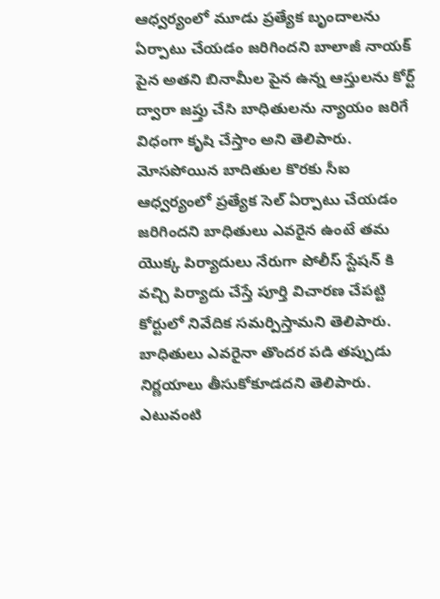ఆధ్వర్యంలో మూడు ప్రత్యేక బృందాలను ఏర్పాటు చేయడం జరిగిందని బాలాజీ నాయక్ పైన అతని బినామీల పైన ఉన్న ఆస్తులను కోర్ట్ ద్వారా జప్తు చేసి బాధితులను న్యాయం జరిగే విధంగా కృషి చేస్తాం అని తెలిపారు. మోసపోయిన బాదితుల కొరకు సీఐ ఆధ్వర్యంలో ప్రత్యేక సెల్ ఏర్పాటు చేయడం జరిగిందని బాధితులు ఎవరైన ఉంటే తమ యొక్క పిర్యాదులు నేరుగా పోలీస్ స్టేషన్ కి వచ్చి పిర్యాదు చేస్తే పూర్తి విచారణ చేపట్టి కోర్టులో నివేదిక సమర్పిస్తామని తెలిపారు. బాధితులు ఎవరైనా తొందర పడి తప్పుడు నిర్ణయాలు తీసుకోకూడదని తెలిపారు. ఎటువంటి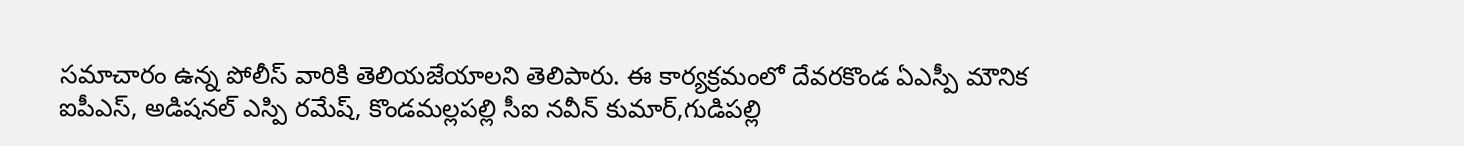సమాచారం ఉన్న పోలీస్ వారికి తెలియజేయాలని తెలిపారు. ఈ కార్యక్రమంలో దేవరకొండ ఏఎస్పీ మౌనిక ఐపీఎస్, అడిషనల్ ఎస్పి రమేష్, కొండమల్లపల్లి సీఐ నవీన్ కుమార్,గుడిపల్లి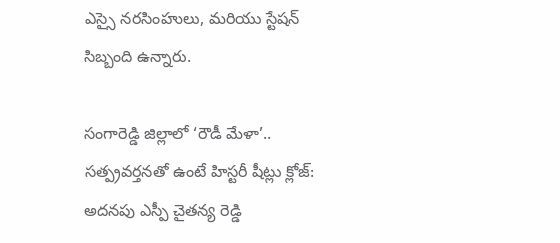ఎస్సై నరసింహులు, మరియు స్టేషన్ సిబ్బంది ఉన్నారు.

సంగారెడ్డి జిల్లాలో ‘రౌడీ మేళా’.. సత్ప్రవర్తనతో ఉంటే హిస్టరీ షీట్లు క్లోజ్: అదనపు ఎస్పీ చైతన్య రెడ్డి